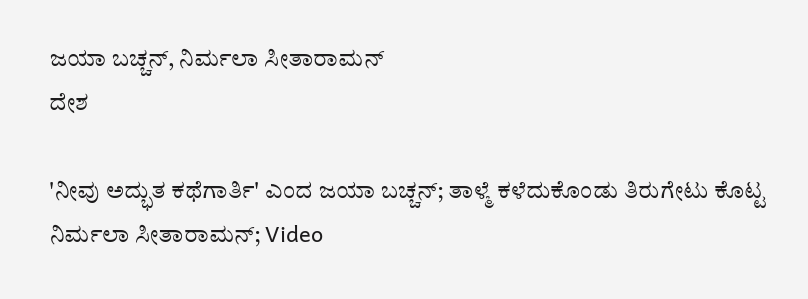ಜಯಾ ಬಚ್ಚನ್, ನಿರ್ಮಲಾ ಸೀತಾರಾಮನ್
ದೇಶ

'ನೀವು ಅದ್ಭುತ ಕಥೆಗಾರ್ತಿ' ಎಂದ ಜಯಾ ಬಚ್ಚನ್; ತಾಳ್ಮೆ ಕಳೆದುಕೊಂಡು ತಿರುಗೇಟು ಕೊಟ್ಟ ನಿರ್ಮಲಾ ಸೀತಾರಾಮನ್; Video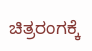ಚಿತ್ರರಂಗಕ್ಕೆ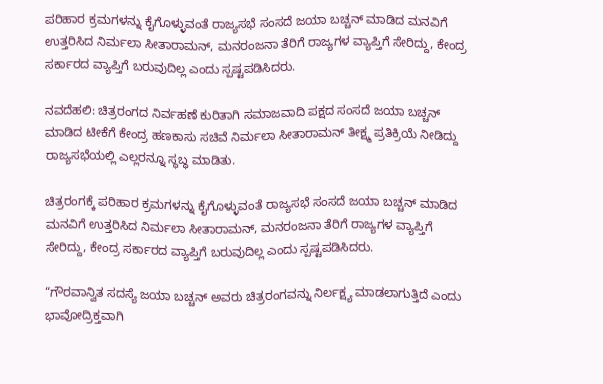ಪರಿಹಾರ ಕ್ರಮಗಳನ್ನು ಕೈಗೊಳ್ಳುವಂತೆ ರಾಜ್ಯಸಭೆ ಸಂಸದೆ ಜಯಾ ಬಚ್ಚನ್ ಮಾಡಿದ ಮನವಿಗೆ ಉತ್ತರಿಸಿದ ನಿರ್ಮಲಾ ಸೀತಾರಾಮನ್, ಮನರಂಜನಾ ತೆರಿಗೆ ರಾಜ್ಯಗಳ ವ್ಯಾಪ್ತಿಗೆ ಸೇರಿದ್ದು, ಕೇಂದ್ರ ಸರ್ಕಾರದ ವ್ಯಾಪ್ತಿಗೆ ಬರುವುದಿಲ್ಲ ಎಂದು ಸ್ಪಷ್ಟಪಡಿಸಿದರು.

ನವದೆಹಲಿ: ಚಿತ್ರರಂಗದ ನಿರ್ವಹಣೆ ಕುರಿತಾಗಿ ಸಮಾಜವಾದಿ ಪಕ್ಷದ ಸಂಸದೆ ಜಯಾ ಬಚ್ಚನ್ ಮಾಡಿದ ಟೀಕೆಗೆ ಕೇಂದ್ರ ಹಣಕಾಸು ಸಚಿವೆ ನಿರ್ಮಲಾ ಸೀತಾರಾಮನ್ ತೀಕ್ಷ್ಮ ಪ್ರತಿಕ್ರಿಯೆ ನೀಡಿದ್ದು ರಾಜ್ಯಸಭೆಯಲ್ಲಿ ಎಲ್ಲರನ್ನೂ ಸ್ಥಬ್ಧ ಮಾಡಿತು.

ಚಿತ್ರರಂಗಕ್ಕೆ ಪರಿಹಾರ ಕ್ರಮಗಳನ್ನು ಕೈಗೊಳ್ಳುವಂತೆ ರಾಜ್ಯಸಭೆ ಸಂಸದೆ ಜಯಾ ಬಚ್ಚನ್ ಮಾಡಿದ ಮನವಿಗೆ ಉತ್ತರಿಸಿದ ನಿರ್ಮಲಾ ಸೀತಾರಾಮನ್, ಮನರಂಜನಾ ತೆರಿಗೆ ರಾಜ್ಯಗಳ ವ್ಯಾಪ್ತಿಗೆ ಸೇರಿದ್ದು, ಕೇಂದ್ರ ಸರ್ಕಾರದ ವ್ಯಾಪ್ತಿಗೆ ಬರುವುದಿಲ್ಲ ಎಂದು ಸ್ಪಷ್ಟಪಡಿಸಿದರು.

“ಗೌರವಾನ್ವಿತ ಸದಸ್ಯೆ ಜಯಾ ಬಚ್ಚನ್ ಅವರು ಚಿತ್ರರಂಗವನ್ನು ನಿರ್ಲಕ್ಷ್ಯ ಮಾಡಲಾಗುತ್ತಿದೆ ಎಂದು ಭಾವೋದ್ರಿಕ್ತವಾಗಿ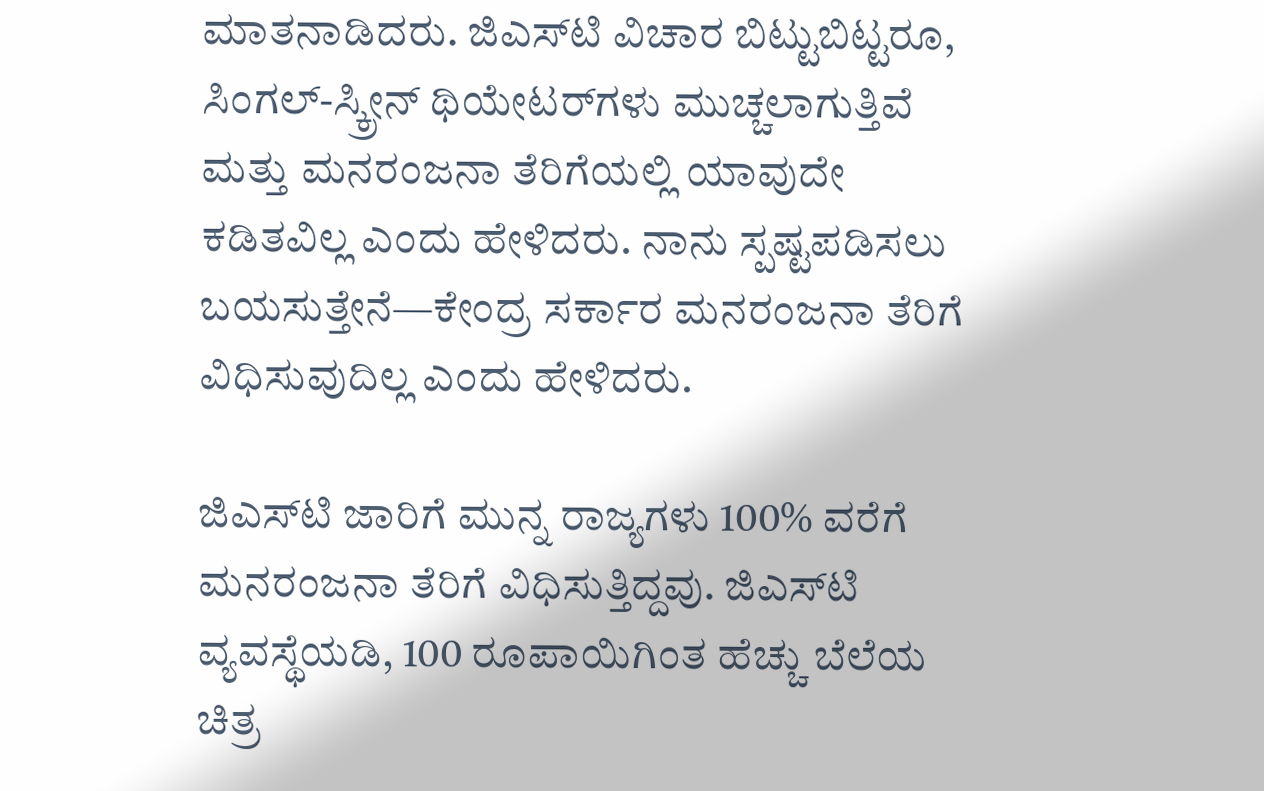ಮಾತನಾಡಿದರು. ಜಿಎಸ್‌ಟಿ ವಿಚಾರ ಬಿಟ್ಟುಬಿಟ್ಟರೂ, ಸಿಂಗಲ್-ಸ್ಕ್ರೀನ್ ಥಿಯೇಟರ್‌ಗಳು ಮುಚ್ಚಲಾಗುತ್ತಿವೆ ಮತ್ತು ಮನರಂಜನಾ ತೆರಿಗೆಯಲ್ಲಿ ಯಾವುದೇ ಕಡಿತವಿಲ್ಲ ಎಂದು ಹೇಳಿದರು. ನಾನು ಸ್ಪಷ್ಟಪಡಿಸಲು ಬಯಸುತ್ತೇನೆ—ಕೇಂದ್ರ ಸರ್ಕಾರ ಮನರಂಜನಾ ತೆರಿಗೆ ವಿಧಿಸುವುದಿಲ್ಲ ಎಂದು ಹೇಳಿದರು.

ಜಿಎಸ್‌ಟಿ ಜಾರಿಗೆ ಮುನ್ನ ರಾಜ್ಯಗಳು 100% ವರೆಗೆ ಮನರಂಜನಾ ತೆರಿಗೆ ವಿಧಿಸುತ್ತಿದ್ದವು. ಜಿಎಸ್‌ಟಿ ವ್ಯವಸ್ಥೆಯಡಿ, 100 ರೂಪಾಯಿಗಿಂತ ಹೆಚ್ಚು ಬೆಲೆಯ ಚಿತ್ರ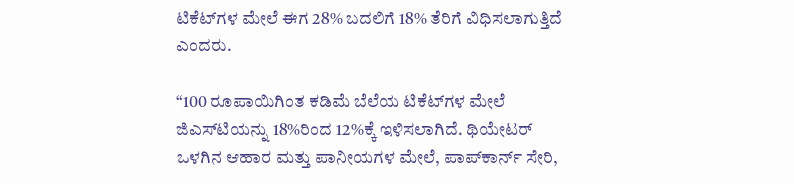ಟಿಕೆಟ್‌ಗಳ ಮೇಲೆ ಈಗ 28% ಬದಲಿಗೆ 18% ತೆರಿಗೆ ವಿಧಿಸಲಾಗುತ್ತಿದೆ ಎಂದರು.

“100 ರೂಪಾಯಿಗಿಂತ ಕಡಿಮೆ ಬೆಲೆಯ ಟಿಕೆಟ್‌ಗಳ ಮೇಲೆ ಜಿಎಸ್‌ಟಿಯನ್ನು 18%ರಿಂದ 12%ಕ್ಕೆ ಇಳಿಸಲಾಗಿದೆ. ಥಿಯೇಟರ್ ಒಳಗಿನ ಆಹಾರ ಮತ್ತು ಪಾನೀಯಗಳ ಮೇಲೆ, ಪಾಪ್‌ಕಾರ್ನ್ ಸೇರಿ,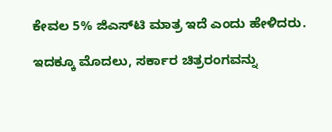ಕೇವಲ 5% ಜಿಎಸ್‌ಟಿ ಮಾತ್ರ ಇದೆ ಎಂದು ಹೇಳಿದರು.

ಇದಕ್ಕೂ ಮೊದಲು, ಸರ್ಕಾರ ಚಿತ್ರರಂಗವನ್ನು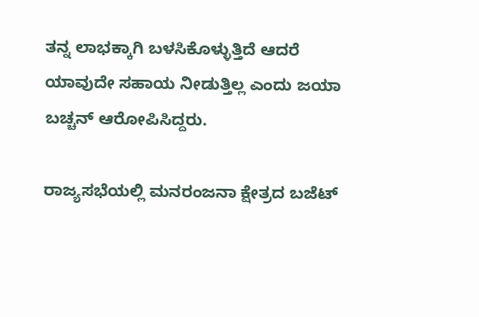ತನ್ನ ಲಾಭಕ್ಕಾಗಿ ಬಳಸಿಕೊಳ್ಳುತ್ತಿದೆ ಆದರೆ ಯಾವುದೇ ಸಹಾಯ ನೀಡುತ್ತಿಲ್ಲ ಎಂದು ಜಯಾ ಬಚ್ಚನ್ ಆರೋಪಿಸಿದ್ದರು.

ರಾಜ್ಯಸಭೆಯಲ್ಲಿ ಮನರಂಜನಾ ಕ್ಷೇತ್ರದ ಬಜೆಟ್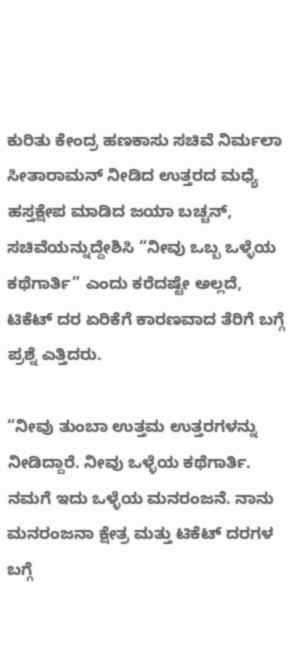ಕುರಿತು ಕೇಂದ್ರ ಹಣಕಾಸು ಸಚಿವೆ ನಿರ್ಮಲಾ ಸೀತಾರಾಮನ್ ನೀಡಿದ ಉತ್ತರದ ಮಧ್ಯೆ ಹಸ್ತಕ್ಷೇಪ ಮಾಡಿದ ಜಯಾ ಬಚ್ಚನ್, ಸಚಿವೆಯನ್ನುದ್ದೇಶಿಸಿ “ನೀವು ಒಬ್ಬ ಒಳ್ಳೆಯ ಕಥೆಗಾರ್ತಿ” ಎಂದು ಕರೆದಷ್ಟೇ ಅಲ್ಲದೆ, ಟಿಕೆಟ್ ದರ ಏರಿಕೆಗೆ ಕಾರಣವಾದ ತೆರಿಗೆ ಬಗ್ಗೆ ಪ್ರಶ್ನೆ ಎತ್ತಿದರು.

“ನೀವು ತುಂಬಾ ಉತ್ತಮ ಉತ್ತರಗಳನ್ನು ನೀಡಿದ್ದಾರೆ. ನೀವು ಒಳ್ಳೆಯ ಕಥೆಗಾರ್ತಿ. ನಮಗೆ ಇದು ಒಳ್ಳೆಯ ಮನರಂಜನೆ. ನಾನು ಮನರಂಜನಾ ಕ್ಷೇತ್ರ ಮತ್ತು ಟಿಕೆಟ್ ದರಗಳ ಬಗ್ಗೆ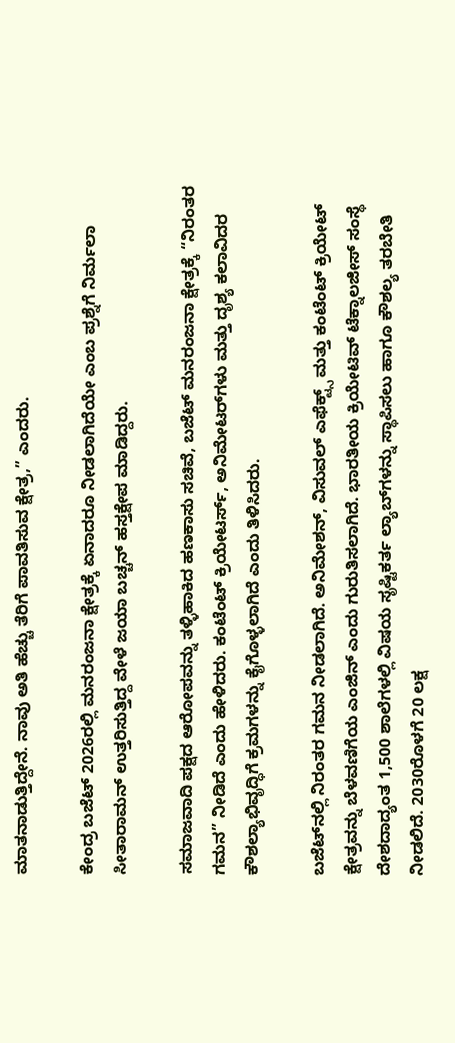ಮಾತನಾಡುತ್ತಿದ್ದೇನೆ. ನಾವು ಅತಿ ಹೆಚ್ಚು ತೆರಿಗೆ ಪಾವತಿಸುವ ಕ್ಷೇತ್ರ,” ಎಂದರು.

ಕೇಂದ್ರ ಬಜೆಟ್ 2026ರಲ್ಲಿ ಮನರಂಜನಾ ಕ್ಷೇತ್ರಕ್ಕೆ ಏನಾದರೂ ನೀಡಲಾಗಿದೆಯೇ ಎಂಬ ಪ್ರಶ್ನೆಗೆ ನಿರ್ಮಲಾ ಸೀತಾರಾಮನ್ ಉತ್ತರಿಸುತ್ತಿದ್ದ ವೇಳೆ ಜಯಾ ಬಚ್ಚನ್ ಹಸ್ತಕ್ಷೇಪ ಮಾಡಿದ್ದರು.

ಸಮಾಜವಾದಿ ಪಕ್ಷದ ಆರೋಪವನ್ನು ತಳ್ಳಿಹಾಕಿದ ಹಣಕಾಸು ಸಚಿವೆ, ಬಜೆಟ್ ಮನರಂಜನಾ ಕ್ಷೇತ್ರಕ್ಕೆ “ನಿರಂತರ ಗಮನ” ನೀಡಿದೆ ಎಂದು ಹೇಳಿದರು. ಕಂಟೆಂಟ್ ಕ್ರಿಯೇಟರ್ಸ್, ಅನಿಮೇಟರ್‌ಗಳು ಮತ್ತು ದೃಶ್ಯ ಕಲಾವಿದರ ಕೌಶಲ್ಯಾಭಿವೃದ್ಧಿಗೆ ಕ್ರಮಗಳನ್ನು ಕೈಗೊಳ್ಳಲಾಗಿದೆ ಎಂದು ತಿಳಿಸಿದರು.

ಬಜೆಟ್‌ನಲ್ಲಿ ನಿರಂತರ ಗಮನ ನೀಡಲಾಗಿದೆ. ಅನಿಮೇಶನ್, ವಿಸುವಲ್ ಎಫೆಕ್ಟ್ಸ್ ಮತ್ತು ಕಂಟೆಂಟ್ ಕ್ರಿಯೇಟ್ ಕ್ಷೇತ್ರವನ್ನು ಬೆಳವಣಿಗೆಯ ಎಂಜಿನ್ ಎಂದು ಗುರುತಿಸಲಾಗಿದೆ. ಭಾರತೀಯ ಕ್ರಿಯೇಟಿವ್ ಟೆಕ್ನಾಲಜೀಸ್ ಸಂಸ್ಥೆ ದೇಶದಾದ್ಯಂತ 1,500 ಶಾಲೆಗಳಲ್ಲಿ ವಿಷಯ ಸೃಷ್ಟಿಕರ್ತ ಲ್ಯಾಬ್‌ಗಳನ್ನು ಸ್ಥಾಪಿಸಲು ಹಾಗೂ ಕೌಶಲ್ಯ ತರಬೇತಿ ನೀಡಲಿದೆ. 2030ರೊಳಗೆ 20 ಲಕ್ಷ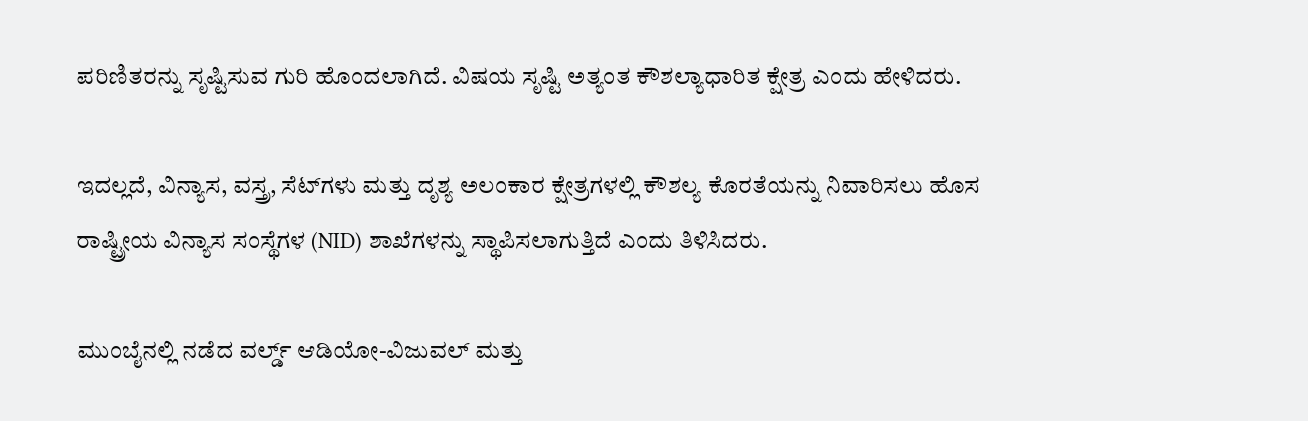ಪರಿಣಿತರನ್ನು ಸೃಷ್ಟಿಸುವ ಗುರಿ ಹೊಂದಲಾಗಿದೆ. ವಿಷಯ ಸೃಷ್ಟಿ ಅತ್ಯಂತ ಕೌಶಲ್ಯಾಧಾರಿತ ಕ್ಷೇತ್ರ ಎಂದು ಹೇಳಿದರು.

ಇದಲ್ಲದೆ, ವಿನ್ಯಾಸ, ವಸ್ತ್ರ, ಸೆಟ್‌ಗಳು ಮತ್ತು ದೃಶ್ಯ ಅಲಂಕಾರ ಕ್ಷೇತ್ರಗಳಲ್ಲಿ ಕೌಶಲ್ಯ ಕೊರತೆಯನ್ನು ನಿವಾರಿಸಲು ಹೊಸ ರಾಷ್ಟ್ರೀಯ ವಿನ್ಯಾಸ ಸಂಸ್ಥೆಗಳ (NID) ಶಾಖೆಗಳನ್ನು ಸ್ಥಾಪಿಸಲಾಗುತ್ತಿದೆ ಎಂದು ತಿಳಿಸಿದರು.

ಮುಂಬೈನಲ್ಲಿ ನಡೆದ ವರ್ಲ್ಡ್ ಆಡಿಯೋ-ವಿಜುವಲ್ ಮತ್ತು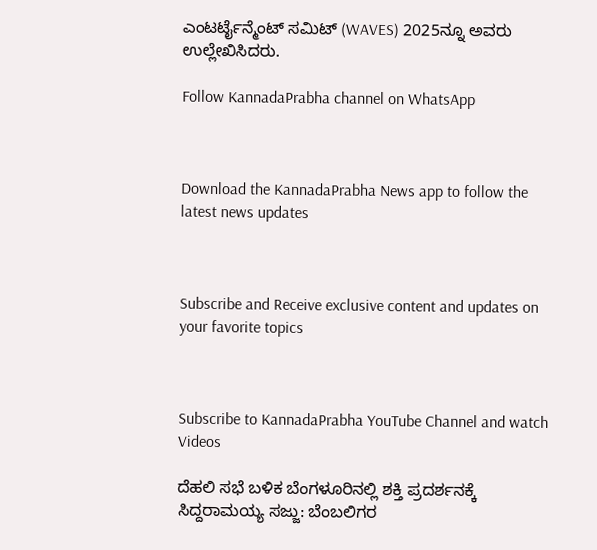ಎಂಟರ್ಟೈನ್ಮೆಂಟ್ ಸಮಿಟ್ (WAVES) 2025ನ್ನೂ ಅವರು ಉಲ್ಲೇಖಿಸಿದರು.

Follow KannadaPrabha channel on WhatsApp



Download the KannadaPrabha News app to follow the latest news updates



Subscribe and Receive exclusive content and updates on your favorite topics



Subscribe to KannadaPrabha YouTube Channel and watch Videos

ದೆಹಲಿ ಸಭೆ ಬಳಿಕ ಬೆಂಗಳೂರಿನಲ್ಲಿ ಶಕ್ತಿ ಪ್ರದರ್ಶನಕ್ಕೆ ಸಿದ್ದರಾಮಯ್ಯ ಸಜ್ಜು: ಬೆಂಬಲಿಗರ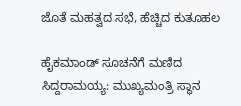ಜೊತೆ ಮಹತ್ವದ ಸಭೆ, ಹೆಚ್ಚಿದ ಕುತೂಹಲ

ಹೈಕಮಾಂಡ್ ಸೂಚನೆಗೆ ಮಣಿದ ಸಿದ್ದರಾಮಯ್ಯ: ಮುಖ್ಯಮಂತ್ರಿ ಸ್ಥಾನ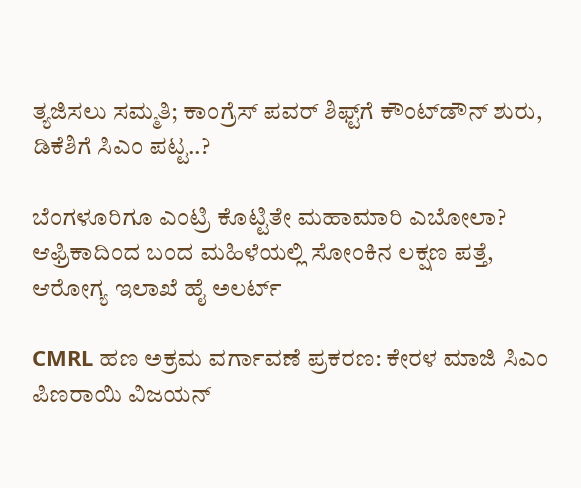ತ್ಯಜಿಸಲು ಸಮ್ಮತಿ; ಕಾಂಗ್ರೆಸ್ ಪವರ್ ಶಿಫ್ಟ್‌ಗೆ ಕೌಂಟ್‌ಡೌನ್ ಶುರು, ಡಿಕೆಶಿಗೆ ಸಿಎಂ ಪಟ್ಟ..?

ಬೆಂಗಳೂರಿಗೂ ಎಂಟ್ರಿ ಕೊಟ್ಟಿತೇ ಮಹಾಮಾರಿ ಎಬೋಲಾ? ಆಫ್ರಿಕಾದಿಂದ ಬಂದ ಮಹಿಳೆಯಲ್ಲಿ ಸೋಂಕಿನ ಲಕ್ಷಣ ಪತ್ತೆ, ಆರೋಗ್ಯ ಇಲಾಖೆ ಹೈ ಅಲರ್ಟ್

CMRL ಹಣ ಅಕ್ರಮ ವರ್ಗಾವಣೆ ಪ್ರಕರಣ: ಕೇರಳ ಮಾಜಿ ಸಿಎಂ ಪಿಣರಾಯಿ ವಿಜಯನ್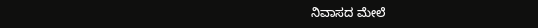ನಿವಾಸದ ಮೇಲೆ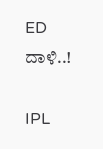ED ದಾಳಿ..!

IPL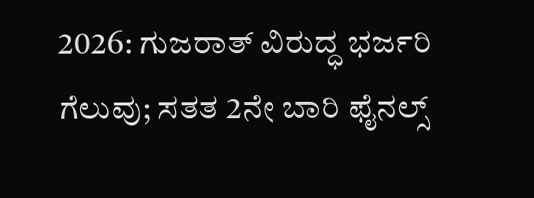2026: ಗುಜರಾತ್ ವಿರುದ್ಧ ಭರ್ಜರಿ ಗೆಲುವು; ಸತತ 2ನೇ ಬಾರಿ ಫೈನಲ್ಸ್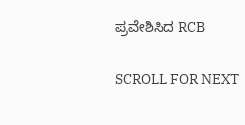ಪ್ರವೇಶಿಸಿದ RCB

SCROLL FOR NEXT